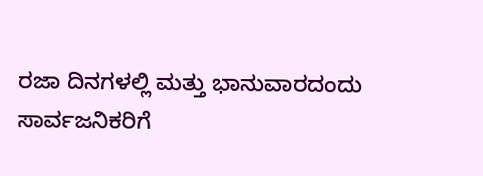ರಜಾ ದಿನಗಳಲ್ಲಿ ಮತ್ತು ಭಾನುವಾರದಂದು ಸಾರ್ವಜನಿಕರಿಗೆ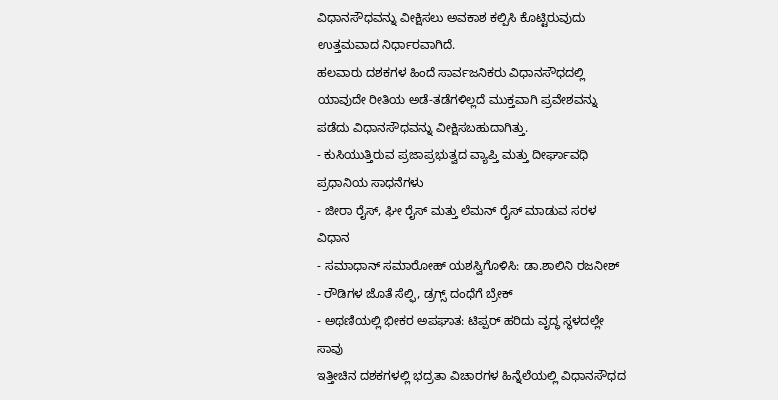ವಿಧಾನಸೌಧವನ್ನು ವೀಕ್ಷಿಸಲು ಅವಕಾಶ ಕಲ್ಪಿಸಿ ಕೊಟ್ಟಿರುವುದು ಉತ್ತಮವಾದ ನಿರ್ಧಾರವಾಗಿದೆ.
ಹಲವಾರು ದಶಕಗಳ ಹಿಂದೆ ಸಾರ್ವಜನಿಕರು ವಿಧಾನಸೌಧದಲ್ಲಿ ಯಾವುದೇ ರೀತಿಯ ಅಡೆ-ತಡೆಗಳಿಲ್ಲದೆ ಮುಕ್ತವಾಗಿ ಪ್ರವೇಶವನ್ನು ಪಡೆದು ವಿಧಾನಸೌಧವನ್ನು ವೀಕ್ಷಿಸಬಹುದಾಗಿತ್ತು.
- ಕುಸಿಯುತ್ತಿರುವ ಪ್ರಜಾಪ್ರಭುತ್ವದ ವ್ಯಾಪ್ತಿ ಮತ್ತು ದೀರ್ಘಾವಧಿ ಪ್ರಧಾನಿಯ ಸಾಧನೆಗಳು
- ಜೀರಾ ರೈಸ್, ಘೀ ರೈಸ್ ಮತ್ತು ಲೆಮನ್ ರೈಸ್ ಮಾಡುವ ಸರಳ ವಿಧಾನ
- ಸಮಾಧಾನ್ ಸಮಾರೋಹ್ ಯಶಸ್ವಿಗೊಳಿಸಿ: ಡಾ.ಶಾಲಿನಿ ರಜನೀಶ್
- ರೌಡಿಗಳ ಜೊತೆ ಸೆಲ್ಫಿ, ಡ್ರಗ್ಸ್ ದಂಧೆಗೆ ಬ್ರೇಕ್
- ಅಥಣಿಯಲ್ಲಿ ಭೀಕರ ಅಪಘಾತ: ಟಿಪ್ಪರ್ ಹರಿದು ವೃದ್ಧ ಸ್ಥಳದಲ್ಲೇ ಸಾವು
ಇತ್ತೀಚಿನ ದಶಕಗಳಲ್ಲಿ ಭದ್ರತಾ ವಿಚಾರಗಳ ಹಿನ್ನೆಲೆಯಲ್ಲಿ ವಿಧಾನಸೌಧದ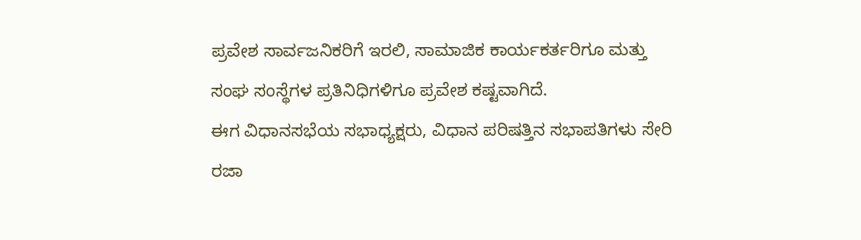ಪ್ರವೇಶ ಸಾರ್ವಜನಿಕರಿಗೆ ಇರಲಿ, ಸಾಮಾಜಿಕ ಕಾರ್ಯಕರ್ತರಿಗೂ ಮತ್ತು ಸಂಘ ಸಂಸ್ಥೆಗಳ ಪ್ರತಿನಿಧಿಗಳಿಗೂ ಪ್ರವೇಶ ಕಷ್ಟವಾಗಿದೆ.
ಈಗ ವಿಧಾನಸಭೆಯ ಸಭಾಧ್ಯಕ್ಷರು, ವಿಧಾನ ಪರಿಷತ್ತಿನ ಸಭಾಪತಿಗಳು ಸೇರಿ ರಜಾ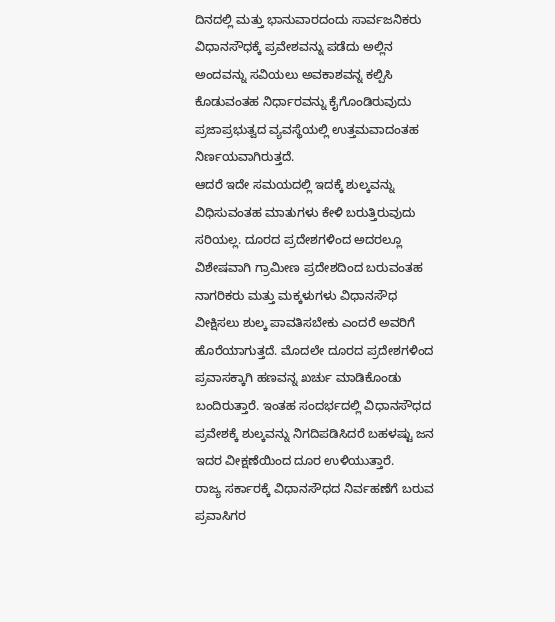ದಿನದಲ್ಲಿ ಮತ್ತು ಭಾನುವಾರದಂದು ಸಾರ್ವಜನಿಕರು ವಿಧಾನಸೌಧಕ್ಕೆ ಪ್ರವೇಶವನ್ನು ಪಡೆದು ಅಲ್ಲಿನ ಅಂದವನ್ನು ಸವಿಯಲು ಅವಕಾಶವನ್ನ ಕಲ್ಪಿಸಿ ಕೊಡುವಂತಹ ನಿರ್ಧಾರವನ್ನು ಕೈಗೊಂಡಿರುವುದು ಪ್ರಜಾಪ್ರಭುತ್ವದ ವ್ಯವಸ್ಥೆಯಲ್ಲಿ ಉತ್ತಮವಾದಂತಹ ನಿರ್ಣಯವಾಗಿರುತ್ತದೆ.
ಆದರೆ ಇದೇ ಸಮಯದಲ್ಲಿ ಇದಕ್ಕೆ ಶುಲ್ಕವನ್ನು ವಿಧಿಸುವಂತಹ ಮಾತುಗಳು ಕೇಳಿ ಬರುತ್ತಿರುವುದು ಸರಿಯಲ್ಲ. ದೂರದ ಪ್ರದೇಶಗಳಿಂದ ಅದರಲ್ಲೂ ವಿಶೇಷವಾಗಿ ಗ್ರಾಮೀಣ ಪ್ರದೇಶದಿಂದ ಬರುವಂತಹ ನಾಗರಿಕರು ಮತ್ತು ಮಕ್ಕಳುಗಳು ವಿಧಾನಸೌಧ ವೀಕ್ಷಿಸಲು ಶುಲ್ಕ ಪಾವತಿಸಬೇಕು ಎಂದರೆ ಅವರಿಗೆ ಹೊರೆಯಾಗುತ್ತದೆ. ಮೊದಲೇ ದೂರದ ಪ್ರದೇಶಗಳಿಂದ ಪ್ರವಾಸಕ್ಕಾಗಿ ಹಣವನ್ನ ಖರ್ಚು ಮಾಡಿಕೊಂಡು ಬಂದಿರುತ್ತಾರೆ. ಇಂತಹ ಸಂದರ್ಭದಲ್ಲಿ ವಿಧಾನಸೌಧದ ಪ್ರವೇಶಕ್ಕೆ ಶುಲ್ಕವನ್ನು ನಿಗದಿಪಡಿಸಿದರೆ ಬಹಳಷ್ಟು ಜನ ಇದರ ವೀಕ್ಷಣೆಯಿಂದ ದೂರ ಉಳಿಯುತ್ತಾರೆ.
ರಾಜ್ಯ ಸರ್ಕಾರಕ್ಕೆ ವಿಧಾನಸೌಧದ ನಿರ್ವಹಣೆಗೆ ಬರುವ ಪ್ರವಾಸಿಗರ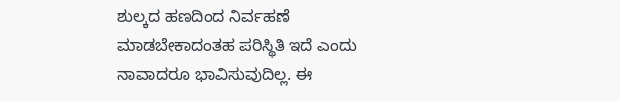ಶುಲ್ಕದ ಹಣದಿಂದ ನಿರ್ವಹಣೆ ಮಾಡಬೇಕಾದಂತಹ ಪರಿಸ್ಥಿತಿ ಇದೆ ಎಂದು ನಾವಾದರೂ ಭಾವಿಸುವುದಿಲ್ಲ. ಈ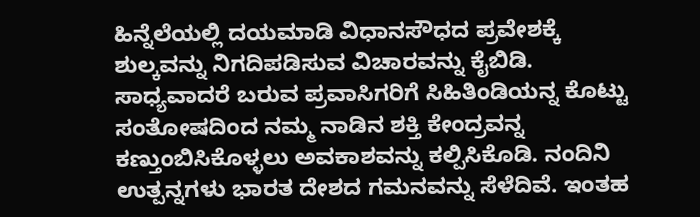ಹಿನ್ನೆಲೆಯಲ್ಲಿ ದಯಮಾಡಿ ವಿಧಾನಸೌಧದ ಪ್ರವೇಶಕ್ಕೆ ಶುಲ್ಕವನ್ನು ನಿಗದಿಪಡಿಸುವ ವಿಚಾರವನ್ನು ಕೈಬಿಡಿ. ಸಾಧ್ಯವಾದರೆ ಬರುವ ಪ್ರವಾಸಿಗರಿಗೆ ಸಿಹಿತಿಂಡಿಯನ್ನ ಕೊಟ್ಟು ಸಂತೋಷದಿಂದ ನಮ್ಮ ನಾಡಿನ ಶಕ್ತಿ ಕೇಂದ್ರವನ್ನ ಕಣ್ತುಂಬಿಸಿಕೊಳ್ಳಲು ಅವಕಾಶವನ್ನು ಕಲ್ಪಿಸಿಕೊಡಿ. ನಂದಿನಿ ಉತ್ಪನ್ನಗಳು ಭಾರತ ದೇಶದ ಗಮನವನ್ನು ಸೆಳೆದಿವೆ. ಇಂತಹ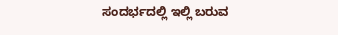ಸಂದರ್ಭದಲ್ಲಿ ಇಲ್ಲಿ ಬರುವ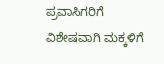ಪ್ರವಾಸಿಗರಿಗೆ ವಿಶೇಷವಾಗಿ ಮಕ್ಕಳಿಗೆ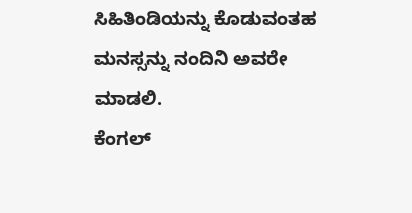ಸಿಹಿತಿಂಡಿಯನ್ನು ಕೊಡುವಂತಹ ಮನಸ್ಸನ್ನು ನಂದಿನಿ ಅವರೇ ಮಾಡಲಿ.
ಕೆಂಗಲ್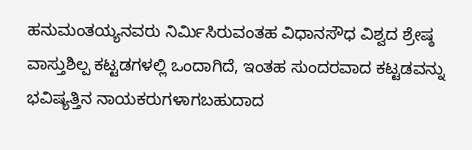ಹನುಮಂತಯ್ಯನವರು ನಿರ್ಮಿಸಿರುವಂತಹ ವಿಧಾನಸೌಧ ವಿಶ್ವದ ಶ್ರೇಷ್ಠ ವಾಸ್ತುಶಿಲ್ಪ ಕಟ್ಟಡಗಳಲ್ಲಿ ಒಂದಾಗಿದೆ, ಇಂತಹ ಸುಂದರವಾದ ಕಟ್ಟಡವನ್ನು ಭವಿಷ್ಯತ್ತಿನ ನಾಯಕರುಗಳಾಗಬಹುದಾದ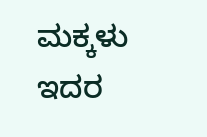ಮಕ್ಕಳು ಇದರ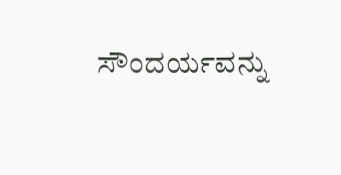ಸೌಂದರ್ಯವನ್ನು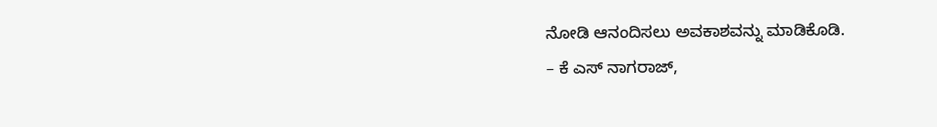ನೋಡಿ ಆನಂದಿಸಲು ಅವಕಾಶವನ್ನು ಮಾಡಿಕೊಡಿ.
– ಕೆ ಎಸ್ ನಾಗರಾಜ್,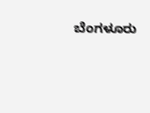ಬೆಂಗಳೂರು